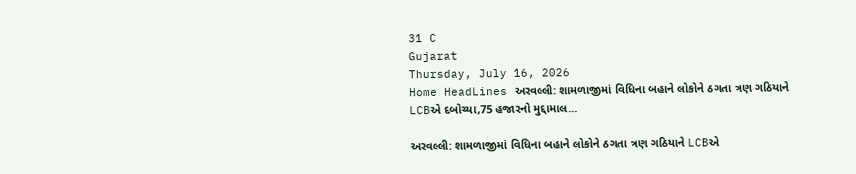31 C
Gujarat
Thursday, July 16, 2026
Home HeadLines અરવલ્લી: શામળાજીમાં વિધિના બહાને લોકોને ઠગતા ત્રણ ગઠિયાને LCBએ દબોચ્યા,75 હજારનો મુદ્દામાલ...

અરવલ્લી: શામળાજીમાં વિધિના બહાને લોકોને ઠગતા ત્રણ ગઠિયાને LCBએ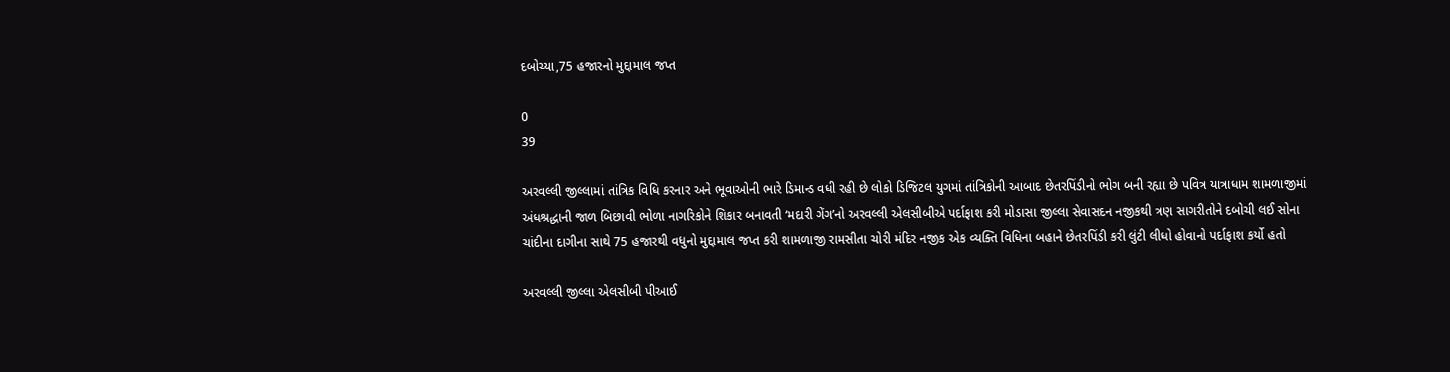દબોચ્યા,75 હજારનો મુદ્દામાલ જપ્ત

0
39

અરવલ્લી જીલ્લામાં તાંત્રિક વિધિ કરનાર અને ભૂવાઓની ભારે ડિમાન્ડ વધી રહી છે લોકો ડિજિટલ યુગમાં તાંત્રિકોની આબાદ છેતરપિંડીનો ભોગ બની રહ્યા છે પવિત્ર યાત્રાધામ શામળાજીમાં અંધશ્રદ્ધાની જાળ બિછાવી ભોળા નાગરિકોને શિકાર બનાવતી ‘મદારી ગેંગ’નો અરવલ્લી એલસીબીએ પર્દાફાશ કરી મોડાસા જીલ્લા સેવાસદન નજીકથી ત્રણ સાગરીતોને દબોચી લઈ સોના ચાંદીના દાગીના સાથે 75 હજારથી વધુનો મુદ્દામાલ જપ્ત કરી શામળાજી રામસીતા ચોરી મંદિર નજીક એક વ્યક્તિ વિધિના બહાને છેતરપિંડી કરી લુંટી લીધો હોવાનો પર્દાફાશ કર્યો હતો

અરવલ્લી જીલ્લા એલસીબી પીઆઈ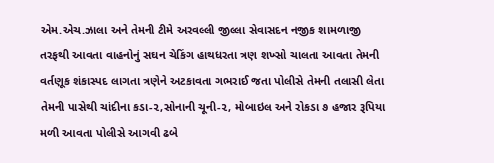એમ.એચ.ઝાલા અને તેમની ટીમે અરવલ્લી જીલ્લા સેવાસદન નજીક શામળાજી તરફથી આવતા વાહનોનું સઘન ચેકિંગ હાથધરતા ત્રણ શખ્સો ચાલતા આવતા તેમની વર્તણૂક શંકાસ્પદ લાગતા ત્રણેને અટકાવતા ગભરાઈ જતા પોલીસે તેમની તલાસી લેતા તેમની પાસેથી ચાંદીના કડા-૨,સોનાની ચૂની-૨, મોબાઇલ અને રોકડા ૭ હજાર રૂપિયા મળી આવતા પોલીસે આગવી ઢબે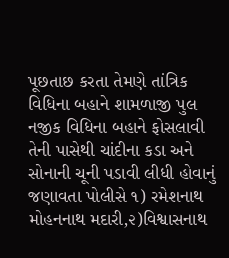પૂછતાછ કરતા તેમણે તાંત્રિક વિધિના બહાને શામળાજી પુલ નજીક વિધિના બહાને ફોસલાવી તેની પાસેથી ચાંદીના કડા અને સોનાની ચૂની પડાવી લીધી હોવાનું જણાવતા પોલીસે ૧) રમેશનાથ મોહનનાથ મદારી,૨)વિશ્વાસનાથ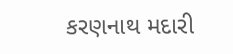કરણનાથ મદારી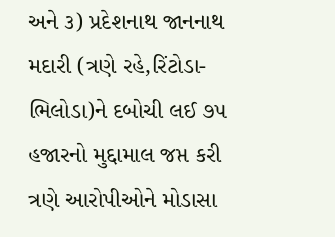અને ૩) પ્રદેશનાથ જાનનાથ મદારી (ત્રણે રહે,રિંટોડા-ભિલોડા)ને દબોચી લઈ ૭૫ હજારનો મુદ્દામાલ જપ્ત કરી ત્રણે આરોપીઓને મોડાસા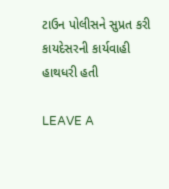ટાઉન પોલીસને સુપ્રત કરી કાયદેસરની કાર્યવાહી હાથધરી હતી

LEAVE A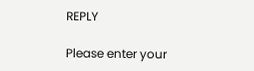REPLY

Please enter your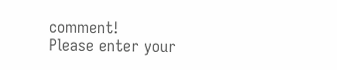comment!
Please enter your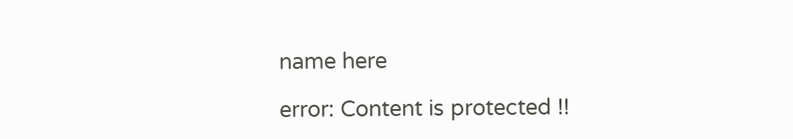name here

error: Content is protected !!